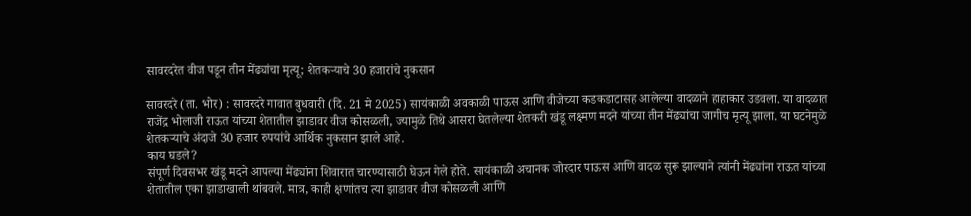सावरदरेत वीज पडून तीन मेंढ्यांचा मृत्यू; शेतकऱ्याचे 30 हजारांचे नुकसान

सावरदरे (ता. भोर) : सावरदरे गावात बुधवारी (दि. 21 मे 2025) सायंकाळी अवकाळी पाऊस आणि वीजेच्या कडकडाटासह आलेल्या वादळाने हाहाकार उडवला. या वादळात राजेंद्र भोलाजी राऊत यांच्या शेतातील झाडावर वीज कोसळली, ज्यामुळे तिथे आसरा घेतलेल्या शेतकरी खंडू लक्ष्मण मदने यांच्या तीन मेंढ्यांचा जागीच मृत्यू झाला. या घटनेमुळे शेतकऱ्याचे अंदाजे 30 हजार रुपयांचे आर्थिक नुकसान झाले आहे.
काय घडले?
संपूर्ण दिवसभर खंडू मदने आपल्या मेंढ्यांना शिवारात चारण्यासाठी घेऊन गेले होते. सायंकाळी अचानक जोरदार पाऊस आणि वादळ सुरू झाल्याने त्यांनी मेंढ्यांना राऊत यांच्या शेतातील एका झाडाखाली थांबवले. मात्र, काही क्षणांतच त्या झाडावर वीज कोसळली आणि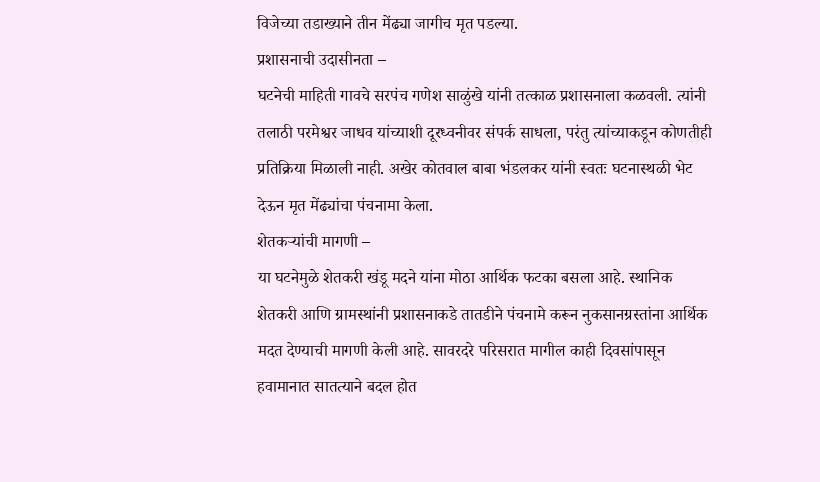विजेच्या तडाख्याने तीन मेंढ्या जागीच मृत पडल्या.
प्रशासनाची उदासीनता –
घटनेची माहिती गावचे सरपंच गणेश साळुंखे यांनी तत्काळ प्रशासनाला कळवली. त्यांनी तलाठी परमेश्वर जाधव यांच्याशी दूरध्वनीवर संपर्क साधला, परंतु त्यांच्याकडून कोणतीही प्रतिक्रिया मिळाली नाही. अखेर कोतवाल बाबा भंडलकर यांनी स्वतः घटनास्थळी भेट देऊन मृत मेंढ्यांचा पंचनामा केला.
शेतकऱ्यांची मागणी –
या घटनेमुळे शेतकरी खंडू मदने यांना मोठा आर्थिक फटका बसला आहे. स्थानिक शेतकरी आणि ग्रामस्थांनी प्रशासनाकडे तातडीने पंचनामे करून नुकसानग्रस्तांना आर्थिक मदत देण्याची मागणी केली आहे. सावरदरे परिसरात मागील काही दिवसांपासून हवामानात सातत्याने बदल होत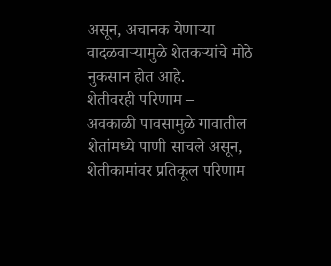असून, अचानक येणाऱ्या वादळवाऱ्यामुळे शेतकऱ्यांचे मोठे नुकसान होत आहे.
शेतीवरही परिणाम –
अवकाळी पावसामुळे गावातील शेतांमध्ये पाणी साचले असून, शेतीकामांवर प्रतिकूल परिणाम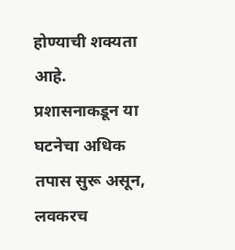होण्याची शक्यता आहे. प्रशासनाकडून या घटनेचा अधिक तपास सुरू असून, लवकरच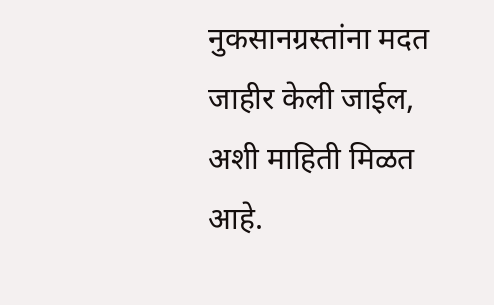नुकसानग्रस्तांना मदत जाहीर केली जाईल, अशी माहिती मिळत आहे.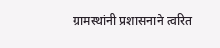ग्रामस्थांनी प्रशासनाने त्वरित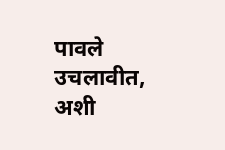पावले उचलावीत, अशी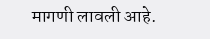मागणी लावली आहे.